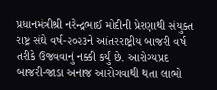પ્રધાનમંત્રીશ્રી નરેન્દ્રભાઈ મોદીની પ્રેરણાથી સંયુક્ત રાષ્ટ્ર સંઘે વર્ષ-૨૦૨૩ને આંતરરાષ્ટ્રીય બાજરી વર્ષ તરીકે ઉજવવાનું નક્કી કર્યું છે. આરોગ્યપ્રદ બાજરી-જાડા અનાજ આરોગવાથી થતા લાભો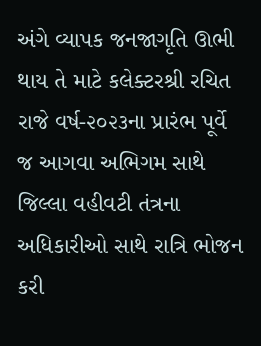અંગે વ્યાપક જનજાગૃતિ ઊભી થાય તે માટે કલેક્ટરશ્રી રચિત રાજે વર્ષ-૨૦૨૩ના પ્રારંભ પૂર્વે જ આગવા અભિગમ સાથે જિલ્લા વહીવટી તંત્રના અધિકારીઓ સાથે રાત્રિ ભોજન કરી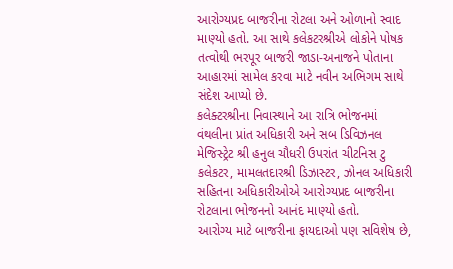આરોગ્યપ્રદ બાજરીના રોટલા અને ઓળાનો સ્વાદ માણ્યો હતો. આ સાથે કલેકટરશ્રીએ લોકોને પોષક તત્વોથી ભરપૂર બાજરી જાડા-અનાજને પોતાના આહારમાં સામેલ કરવા માટે નવીન અભિગમ સાથે સંદેશ આપ્યો છે.
કલેક્ટરશ્રીના નિવાસ્થાને આ રાત્રિ ભોજનમાં વંથલીના પ્રાંત અધિકારી અને સબ ડિવિઝનલ મેજિસ્ટ્રેટ શ્રી હનુલ ચૌધરી ઉપરાંત ચીટનિસ ટુ કલેકટર, મામલતદારશ્રી ડિઝાસ્ટર, ઝોનલ અધિકારી સહિતના અધિકારીઓએ આરોગ્યપ્રદ બાજરીના રોટલાના ભોજનનો આનંદ માણ્યો હતો.
આરોગ્ય માટે બાજરીના ફાયદાઓ પણ સવિશેષ છે,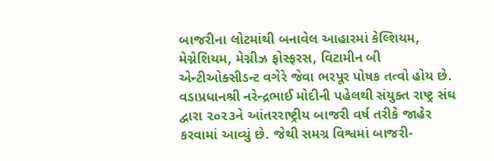બાજરીના લોટમાંથી બનાવેલ આહારમાં કેલ્શિયમ, મેગ્નેશિયમ, મેગ્નીઝ ફોસ્ફરસ, વિટામીન બી એન્ટીઓક્સીડન્ટ વગેરે જેવા ભરપૂર પોષક તત્વો હોય છે.
વડાપ્રધાનશ્રી નરેન્દ્રભાઈ મોદીની પહેલથી સંયુક્ત રાષ્ટ્ર સંઘ દ્વારા ૨૦૨૩ને આંતરરાષ્ટ્રીય બાજરી વર્ષ તરીકે જાહેર કરવામાં આવ્યું છે. જેથી સમગ્ર વિશ્વમાં બાજરી-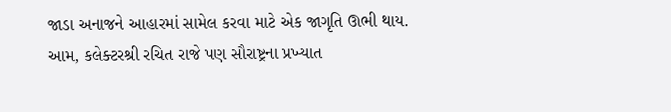જાડા અનાજને આહારમાં સામેલ કરવા માટે એક જાગૃતિ ઊભી થાય.
આમ, કલેક્ટરશ્રી રચિત રાજે પણ સૌરાષ્ટ્રના પ્રખ્યાત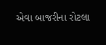એવા બાજરીના રોટલા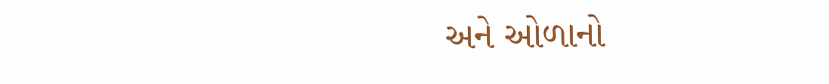અને ઓળાનો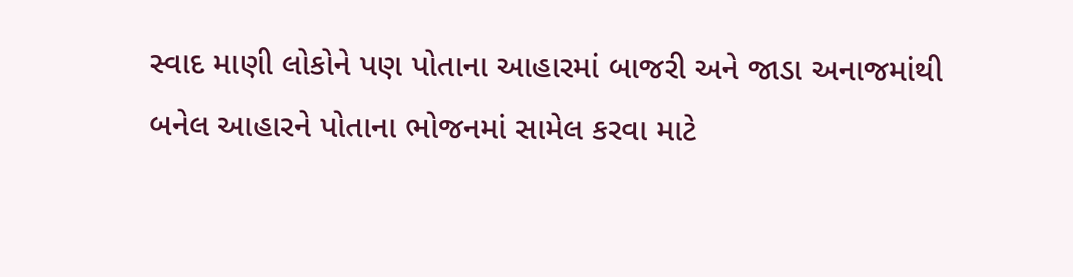સ્વાદ માણી લોકોને પણ પોતાના આહારમાં બાજરી અને જાડા અનાજમાંથી બનેલ આહારને પોતાના ભોજનમાં સામેલ કરવા માટે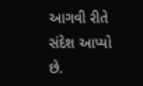આગવી રીતે સંદેશ આપ્યો છે.